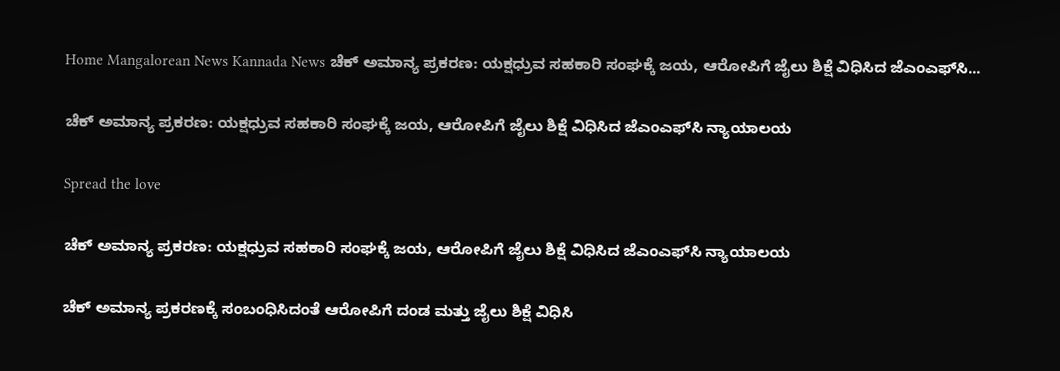Home Mangalorean News Kannada News ಚೆಕ್ ಅಮಾನ್ಯ ಪ್ರಕರಣ: ಯಕ್ಷಧ್ರುವ ಸಹಕಾರಿ ಸಂಘಕ್ಕೆ ಜಯ, ಆರೋಪಿಗೆ ಜೈಲು ಶಿಕ್ಷೆ ವಿಧಿಸಿದ ಜೆಎಂಎಫ್‌ಸಿ...

ಚೆಕ್ ಅಮಾನ್ಯ ಪ್ರಕರಣ: ಯಕ್ಷಧ್ರುವ ಸಹಕಾರಿ ಸಂಘಕ್ಕೆ ಜಯ, ಆರೋಪಿಗೆ ಜೈಲು ಶಿಕ್ಷೆ ವಿಧಿಸಿದ ಜೆಎಂಎಫ್‌ಸಿ ನ್ಯಾಯಾಲಯ

Spread the love

ಚೆಕ್ ಅಮಾನ್ಯ ಪ್ರಕರಣ: ಯಕ್ಷಧ್ರುವ ಸಹಕಾರಿ ಸಂಘಕ್ಕೆ ಜಯ, ಆರೋಪಿಗೆ ಜೈಲು ಶಿಕ್ಷೆ ವಿಧಿಸಿದ ಜೆಎಂಎಫ್‌ಸಿ ನ್ಯಾಯಾಲಯ

ಚೆಕ್ ಅಮಾನ್ಯ ಪ್ರಕರಣಕ್ಕೆ ಸಂಬಂಧಿಸಿದಂತೆ ಆರೋಪಿಗೆ ದಂಡ ಮತ್ತು ಜೈಲು ಶಿಕ್ಷೆ ವಿಧಿಸಿ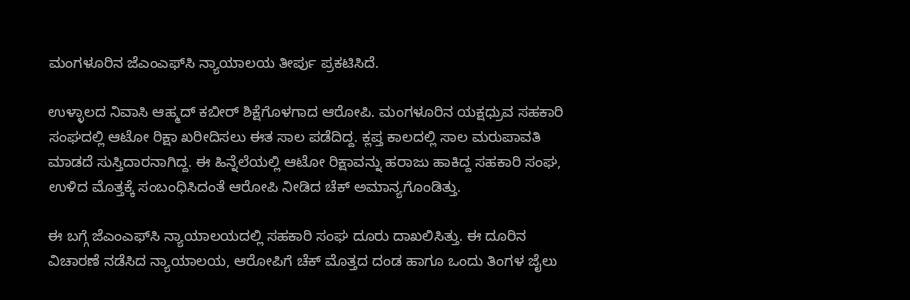ಮಂಗಳೂರಿನ ಜೆಎಂಎಫ್‌ಸಿ ನ್ಯಾಯಾಲಯ ತೀರ್ಪು ಪ್ರಕಟಿಸಿದೆ.

ಉಳ್ಳಾಲದ ನಿವಾಸಿ ಆಹ್ಮದ್ ಕಬೀರ್ ಶಿಕ್ಷೆಗೊಳಗಾದ ಆರೋಪಿ. ಮಂಗಳೂರಿನ ಯಕ್ಷಧ್ರುವ ಸಹಕಾರಿ ಸಂಘದಲ್ಲಿ ಆಟೋ ರಿಕ್ಷಾ ಖರೀದಿಸಲು ಈತ ಸಾಲ ಪಡೆದಿದ್ದ. ಕ್ಲಪ್ತ ಕಾಲದಲ್ಲಿ ಸಾಲ ಮರುಪಾವತಿ ಮಾಡದೆ ಸುಸ್ತಿದಾರನಾಗಿದ್ದ. ಈ ಹಿನ್ನೆಲೆಯಲ್ಲಿ ಆಟೋ ರಿಕ್ಷಾವನ್ನು ಹರಾಜು ಹಾಕಿದ್ದ ಸಹಕಾರಿ ಸಂಘ, ಉಳಿದ ಮೊತ್ತಕ್ಕೆ ಸಂಬಂಧಿಸಿದಂತೆ ಆರೋಪಿ ನೀಡಿದ ಚೆಕ್ ಅಮಾನ್ಯಗೊಂಡಿತ್ತು.

ಈ ಬಗ್ಗೆ ಜೆಎಂಎಫ್‌ಸಿ ನ್ಯಾಯಾಲಯದಲ್ಲಿ ಸಹಕಾರಿ ಸಂಘ ದೂರು ದಾಖಲಿಸಿತ್ತು. ಈ ದೂರಿನ ವಿಚಾರಣೆ ನಡೆಸಿದ ನ್ಯಾಯಾಲಯ, ಆರೋಪಿಗೆ ಚೆಕ್ ಮೊತ್ತದ ದಂಡ ಹಾಗೂ ಒಂದು ತಿಂಗಳ ಜೈಲು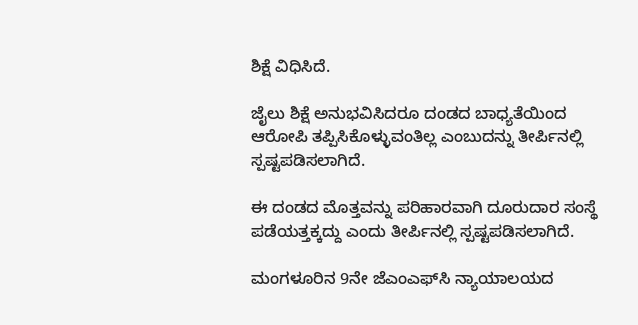ಶಿಕ್ಷೆ ವಿಧಿಸಿದೆ.

ಜೈಲು ಶಿಕ್ಷೆ ಅನುಭವಿಸಿದರೂ ದಂಡದ ಬಾಧ್ಯತೆಯಿಂದ ಆರೋಪಿ ತಪ್ಪಿಸಿಕೊಳ್ಳುವಂತಿಲ್ಲ ಎಂಬುದನ್ನು ತೀರ್ಪಿನಲ್ಲಿ ಸ್ಪಷ್ಟಪಡಿಸಲಾಗಿದೆ.

ಈ ದಂಡದ ಮೊತ್ತವನ್ನು ಪರಿಹಾರವಾಗಿ ದೂರುದಾರ ಸಂಸ್ಥೆ ಪಡೆಯತ್ತಕ್ಕದ್ದು ಎಂದು ತೀರ್ಪಿನಲ್ಲಿ ಸ್ಪಷ್ಟಪಡಿಸಲಾಗಿದೆ.

ಮಂಗಳೂರಿನ 9ನೇ ಜೆಎಂಎಫ್‌ಸಿ ನ್ಯಾಯಾಲಯದ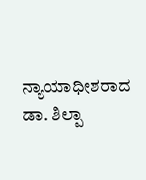ನ್ಯಾಯಾಧೀಶರಾದ ಡಾ. ಶಿಲ್ಪಾ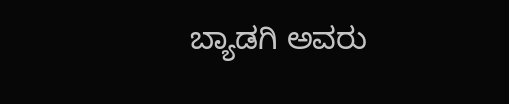ಬ್ಯಾಡಗಿ ಅವರು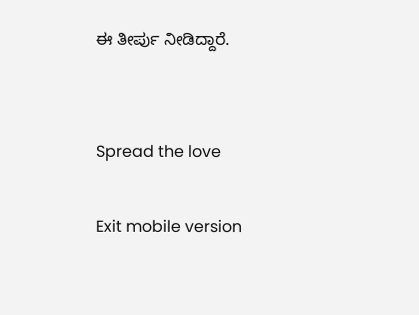ಈ ತೀರ್ಪು ನೀಡಿದ್ದಾರೆ.


Spread the love

Exit mobile version